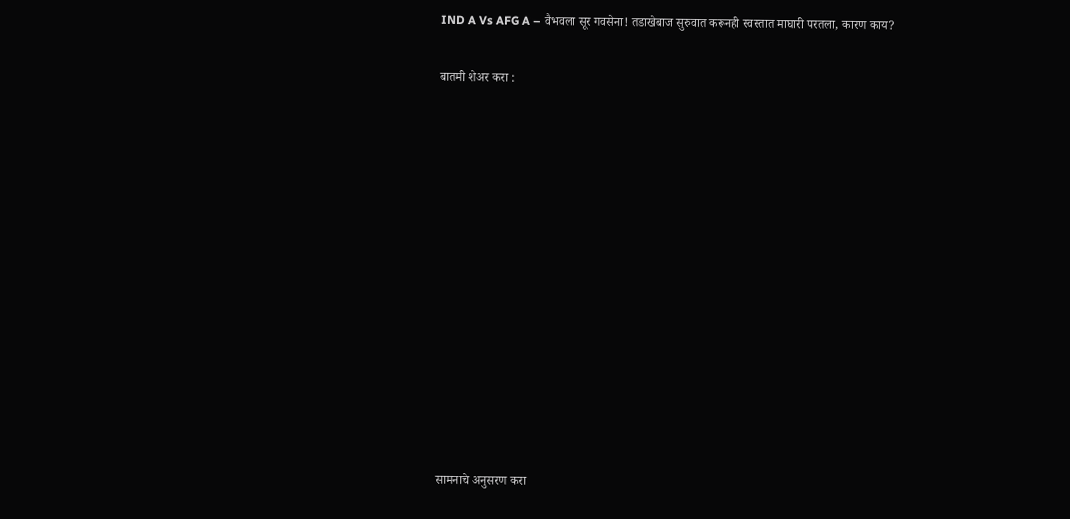IND A Vs AFG A – वैभवला सूर गवसेना! तडाखेबाज सुरुवात करूनही स्वस्तात माघारी परतला, कारण काय?

बातमी शेअर करा :













सामनाचे अनुसरण करा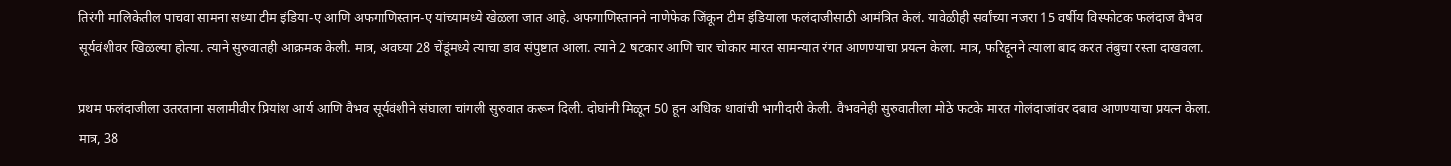तिरंगी मालिकेतील पाचवा सामना सध्या टीम इंडिया-ए आणि अफगाणिस्तान-ए यांच्यामध्ये खेळला जात आहे. अफगाणिस्तानने नाणेफेक जिंकून टीम इंडियाला फलंदाजीसाठी आमंत्रित केलं. यावेळीही सर्वांच्या नजरा 15 वर्षीय विस्फोटक फलंदाज वैभव सूर्यवंशीवर खिळल्या होत्या. त्याने सुरुवातही आक्रमक केली. मात्र, अवघ्या 28 चेंडूंमध्ये त्याचा डाव संपुष्टात आला. त्याने 2 षटकार आणि चार चोकार मारत सामन्यात रंगत आणण्याचा प्रयत्न केला. मात्र, फरिद्दूनने त्याला बाद करत तंबुचा रस्ता दाखवला.

प्रथम फलंदाजीला उतरताना सलामीवीर प्रियांश आर्य आणि वैभव सूर्यवंशीने संघाला चांगली सुरुवात करून दिली. दोघांनी मिळून 50 हून अधिक धावांची भागीदारी केली. वैभवनेही सुरुवातीला मोठे फटके मारत गोलंदाजांवर दबाव आणण्याचा प्रयत्न केला. मात्र, 38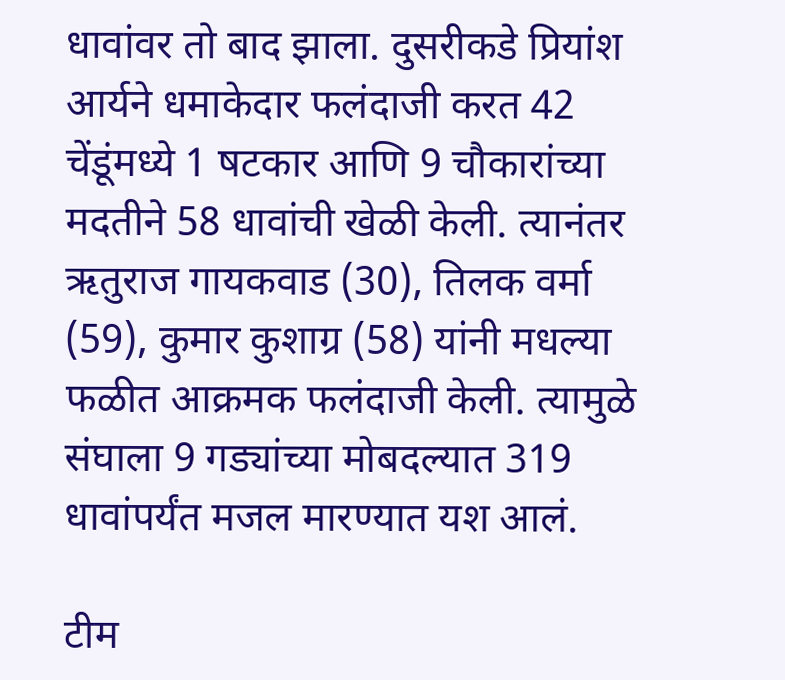धावांवर तो बाद झाला. दुसरीकडे प्रियांश आर्यने धमाकेदार फलंदाजी करत 42 चेंडूंमध्ये 1 षटकार आणि 9 चौकारांच्या मदतीने 58 धावांची खेळी केली. त्यानंतर ऋतुराज गायकवाड (30), तिलक वर्मा (59), कुमार कुशाग्र (58) यांनी मधल्या फळीत आक्रमक फलंदाजी केली. त्यामुळे संघाला 9 गड्यांच्या मोबदल्यात 319 धावांपर्यंत मजल मारण्यात यश आलं.

टीम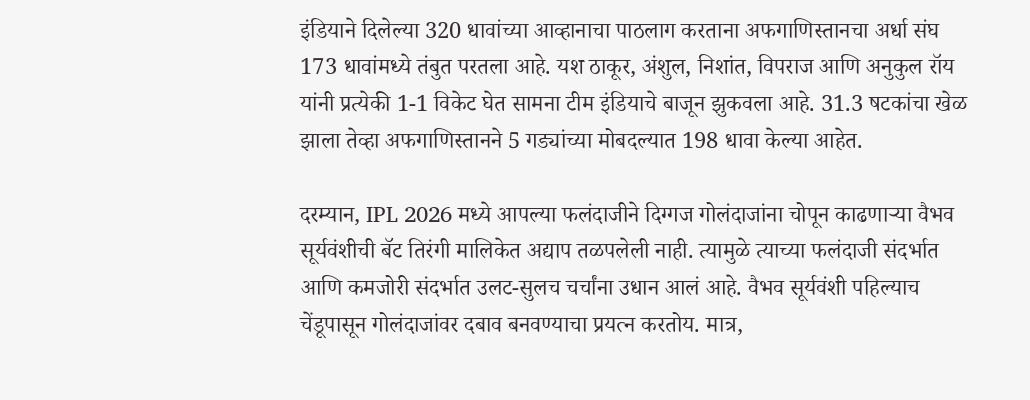इंडियाने दिलेल्या 320 धावांच्या आव्हानाचा पाठलाग करताना अफगाणिस्तानचा अर्धा संघ 173 धावांमध्ये तंबुत परतला आहे. यश ठाकूर, अंशुल, निशांत, विपराज आणि अनुकुल रॉय यांनी प्रत्येकी 1-1 विकेट घेत सामना टीम इंडियाचे बाजून झुकवला आहे. 31.3 षटकांचा खेळ झाला तेव्हा अफगाणिस्तानने 5 गड्यांच्या मोबदल्यात 198 धावा केल्या आहेत.

दरम्यान, IPL 2026 मध्ये आपल्या फलंदाजीने दिग्गज गोलंदाजांना चोपून काढणाऱ्या वैभव सूर्यवंशीची बॅट तिरंगी मालिकेत अद्याप तळपलेली नाही. त्यामुळे त्याच्या फलंदाजी संदर्भात आणि कमजोरी संदर्भात उलट-सुलच चर्चांना उधान आलं आहे. वैभव सूर्यवंशी पहिल्याच चेंडूपासून गोलंदाजांवर दबाव बनवण्याचा प्रयत्न करतोय. मात्र,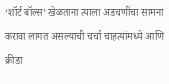‘शॉर्ट बॉल्स’ खेळताना त्याला अडचणींचा सामना करावा लागत असल्याची चर्चा चाहत्यांमध्ये आणि क्रीडा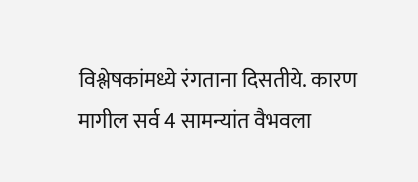विश्लेषकांमध्ये रंगताना दिसतीये. कारण मागील सर्व 4 सामन्यांत वैभवला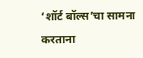‘शॉर्ट बॉल्स’चा सामना करताना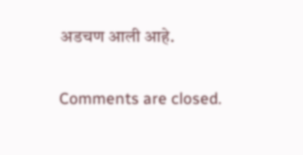अडचण आली आहे.

Comments are closed.